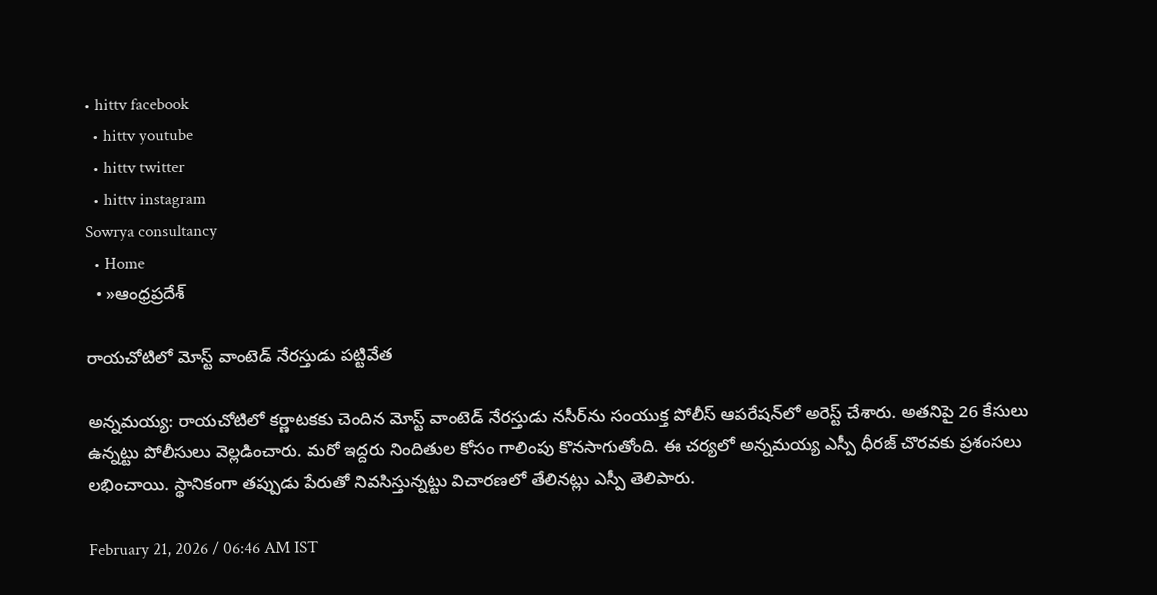• hittv facebook
  • hittv youtube
  • hittv twitter
  • hittv instagram
Sowrya consultancy
  • Home
  • »ఆంధ్రప్రదేశ్

రాయచోటిలో మోస్ట్ వాంటెడ్ నేరస్తుడు పట్టివేత

అన్నమయ్య: రాయచోటిలో కర్ణాటకకు చెందిన మోస్ట్ వాంటెడ్ నేరస్తుడు నసీర్‌ను సంయుక్త పోలీస్ ఆపరేషన్‌లో అరెస్ట్ చేశారు. అతనిపై 26 కేసులు ఉన్నట్టు పోలీసులు వెల్లడించారు. మరో ఇద్దరు నిందితుల కోసం గాలింపు కొనసాగుతోంది. ఈ చర్యలో అన్నమయ్య ఎస్పీ ధీరజ్ చొరవకు ప్రశంసలు లభించాయి. స్థానికంగా తప్పుడు పేరుతో నివసిస్తున్నట్టు విచారణలో తేలినట్లు ఎస్పీ తెలిపారు.

February 21, 2026 / 06:46 AM IST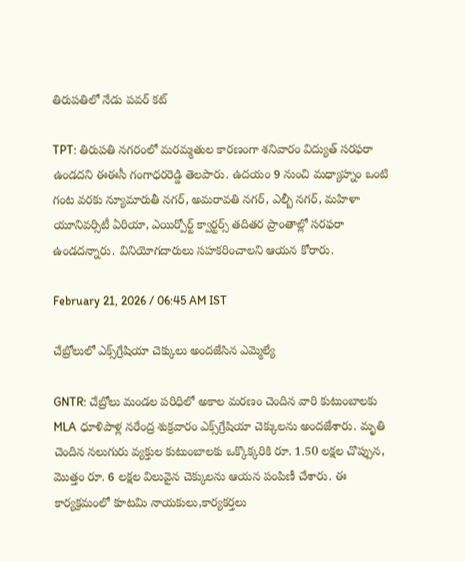తిరుపతిలో నేడు పవర్ కట్

TPT: తిరుపతి నగరంలో మరమ్మతుల కారణంగా శనివారం విద్యుత్ సరఫరా ఉండదని ఈఈసీ గంగాధరరెడ్డి తెలపారు. ఉదయం 9 నుంచి మధ్యాహ్నం ఒంటి గంట వరకు న్యూమారుతీ నగర్, అమరావతి నగర్, ఎల్బీ నగర్, మహిళా యూనివర్సిటీ ఏరియా, ఎయిర్పోర్ట్ క్వార్టర్స్ తదితర ప్రాంతాల్లో సరఫరా ఉండదన్నారు. వినియోగదారులు సహకరించాలని ఆయన కోరారు.

February 21, 2026 / 06:45 AM IST

చేబ్రోలులో ఎక్స్‌గ్రేషియా చెక్కులు అందజేసిన ఎమ్మెల్యే

GNTR: చేబ్రోలు మండల పరిధిలో అకాల మరణం చెందిన వారి కుటుంబాలకు MLA ధూళిపాళ్ల నరేంద్ర శుక్రవారం ఎక్స్‌గ్రేషియా చెక్కులను అందజేశారు. మృతి చెందిన నలుగురు వ్యక్తుల కుటుంబాలకు ఒక్కొక్కరికి రూ. 1.50 లక్షల చొప్పున, మొత్తం రూ. 6 లక్షల విలువైన చెక్కులను ఆయన పంపిణీ చేశారు. ఈ కార్యక్రమంలో కూటమి నాయకులు,కార్యకర్తలు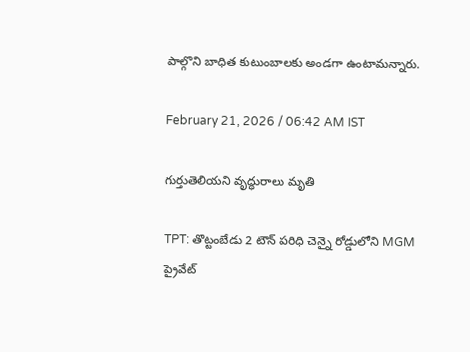పాల్గొని బాధిత కుటుంబాలకు అండగా ఉంటామన్నారు.

February 21, 2026 / 06:42 AM IST

గుర్తుతెలియని వృద్ధురాలు మృతి

TPT: తొట్టంబేడు 2 టౌన్ పరిధి చెన్నై రోడ్డులోని MGM ప్రైవేట్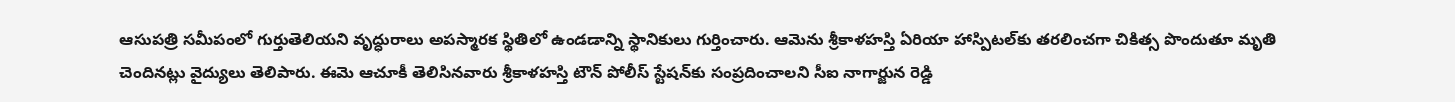ఆసుపత్రి సమీపంలో గుర్తుతెలియని వృద్ధురాలు అపస్మారక స్థితిలో ఉండడాన్ని స్థానికులు గుర్తించారు. ఆమెను శ్రీకాళహస్తి ఏరియా హాస్పిటల్‌కు తరలించగా చికిత్స పొందుతూ మృతి చెందినట్లు వైద్యులు తెలిపారు. ఈమె ఆచూకీ తెలిసినవారు శ్రీకాళహస్తి టౌన్ పోలీస్ స్టేషన్‌కు సంప్రదించాలని సీఐ నాగార్జున రెడ్డి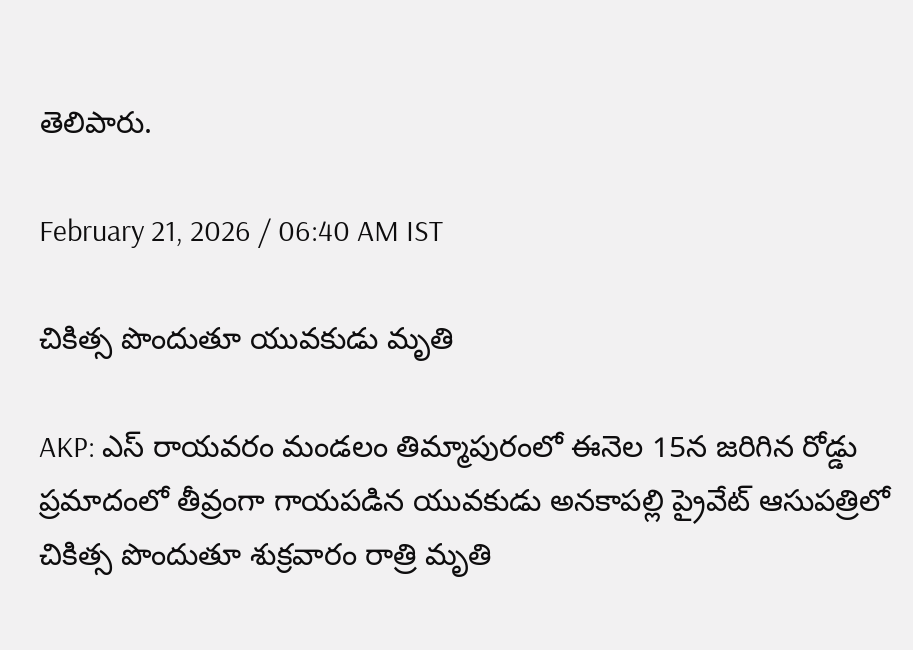తెలిపారు.

February 21, 2026 / 06:40 AM IST

చికిత్స పొందుతూ యువకుడు మృతి

AKP: ఎస్ రాయవరం మండలం తిమ్మాపురంలో ఈనెల 15న జరిగిన రోడ్డు ప్రమాదంలో తీవ్రంగా గాయపడిన యువకుడు అనకాపల్లి ప్రైవేట్ ఆసుపత్రిలో చికిత్స పొందుతూ శుక్రవారం రాత్రి మృతి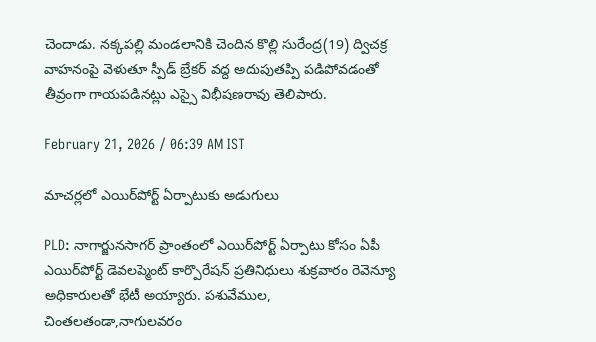చెందాడు. నక్కపల్లి మండలానికి చెందిన కొల్లి సురేంద్ర(19) ద్విచక్ర వాహనంపై వెళుతూ స్పీడ్ బ్రేకర్ వద్ద అదుపుతప్పి పడిపోవడంతో తీవ్రంగా గాయపడినట్లు ఎస్సై విభీషణరావు తెలిపారు.

February 21, 2026 / 06:39 AM IST

మాచర్లలో ఎయిర్‌పోర్ట్ ఏర్పాటుకు అడుగులు

PLD: నాగార్జునసాగర్ ప్రాంతంలో ఎయిర్‌పోర్ట్ ఏర్పాటు కోసం ఏపీ ఎయిర్‌పోర్ట్ డెవలప్మెంట్ కార్పొరేషన్ ప్రతినిధులు శుక్రవారం రెవెన్యూ అధికారులతో భేటీ అయ్యారు. పశువేముల, చింతలతండా,నాగులవరం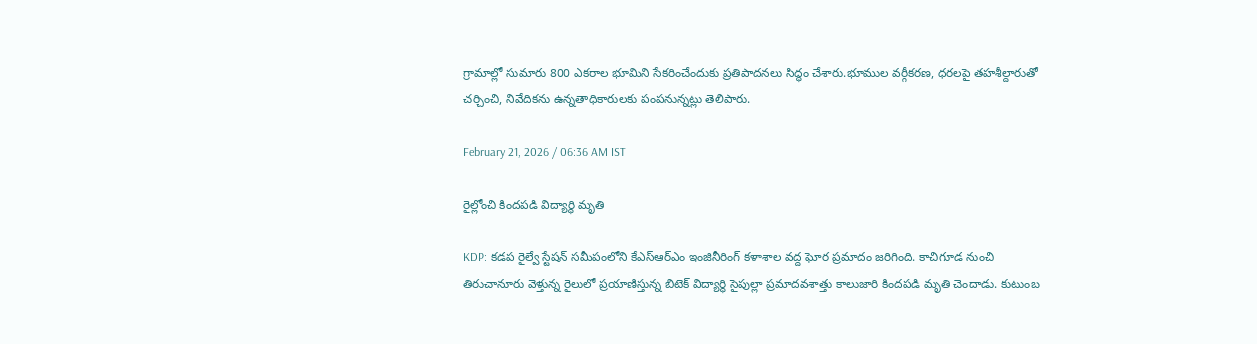గ్రామాల్లో సుమారు 800 ఎకరాల భూమిని సేకరించేందుకు ప్రతిపాదనలు సిద్ధం చేశారు.భూముల వర్గీకరణ, ధరలపై తహశీల్దారుతో చర్చించి, నివేదికను ఉన్నతాధికారులకు పంపనున్నట్లు తెలిపారు.

February 21, 2026 / 06:36 AM IST

రైల్లోంచి కిందపడి విద్యార్థి మృతి

KDP: కడప రైల్వే స్టేషన్ సమీపంలోని కేఎస్ఆర్ఎం ఇంజినీరింగ్ కళాశాల వద్ద ఘోర ప్రమాదం జరిగింది. కాచిగూడ నుంచి తిరుచానూరు వెళ్తున్న రైలులో ప్రయాణిస్తున్న బిటెక్ విద్యార్థి సైపుల్లా ప్రమాదవశాత్తు కాలుజారి కిందపడి మృతి చెందాడు. కుటుంబ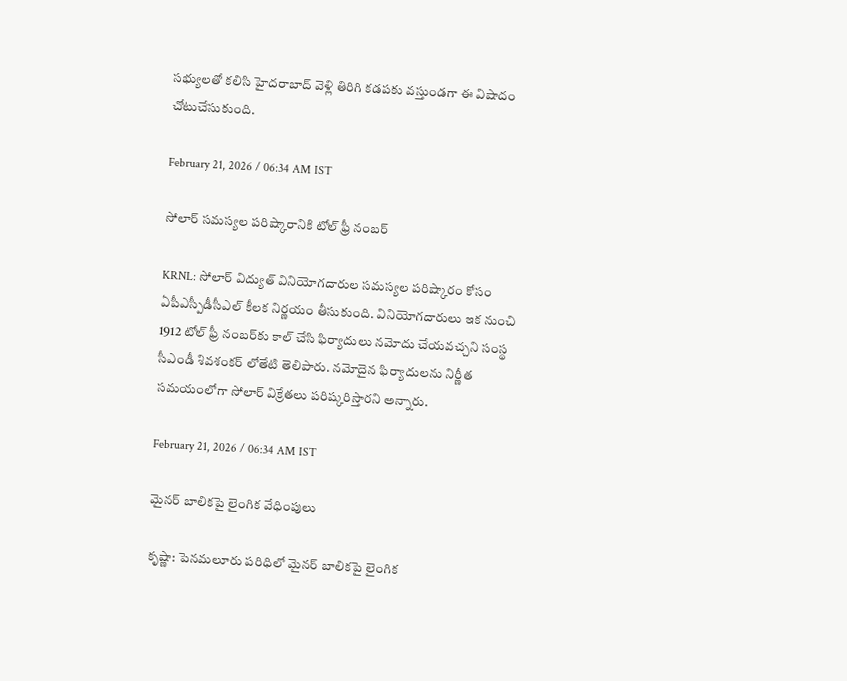సభ్యులతో కలిసి హైదరాబాద్ వెళ్లి తిరిగి కడపకు వస్తుండగా ఈ విషాదం చోటుచేసుకుంది.

February 21, 2026 / 06:34 AM IST

సోలార్ సమస్యల పరిష్కారానికి టోల్ ఫ్రీ నంబర్

KRNL: సోలార్ విద్యుత్ వినియోగదారుల సమస్యల పరిష్కారం కోసం ఏపీఎస్పీడీసీఎల్ కీలక నిర్ణయం తీసుకుంది. వినియోగదారులు ఇక నుంచి 1912 టోల్ ఫ్రీ నంబర్‌కు కాల్ చేసి ఫిర్యాదులు నమోదు చేయవచ్చని సంస్థ సీఎండీ శివశంకర్ లోతేటి తెలిపారు. నమోదైన ఫిర్యాదులను నిర్ణీత సమయంలోగా సోలార్ విక్రేతలు పరిష్కరిస్తారని అన్నారు.

February 21, 2026 / 06:34 AM IST

మైనర్ బాలికపై లైంగిక వేధింపులు

కృష్ణా: పెనమలూరు పరిధిలో మైనర్ బాలికపై లైంగిక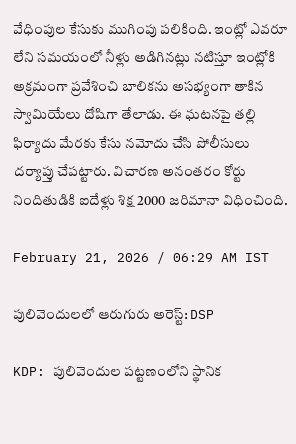వేధింపుల కేసుకు ముగింపు పలికింది. ఇంట్లో ఎవరూ లేని సమయంలో నీళ్లు అడిగినట్లు నటిస్తూ ఇంట్లోకి అక్రమంగా ప్రవేశించి బాలికను అసభ్యంగా తాకిన స్వామియేలు దోషిగా తేలాడు. ఈ ఘటనపై తల్లి ఫిర్యాదు మేరకు కేసు నమోదు చేసి పోలీసులు దర్యాప్తు చేపట్టారు. విచారణ అనంతరం కోర్టు నిందితుడికి ఐదేళ్లు శిక్ష 2000 జరిమానా విధించింది.

February 21, 2026 / 06:29 AM IST

పులివెందులలో ఆరుగురు అరెస్ట్: DSP

KDP: పులివెందుల పట్టణంలోని స్థానిక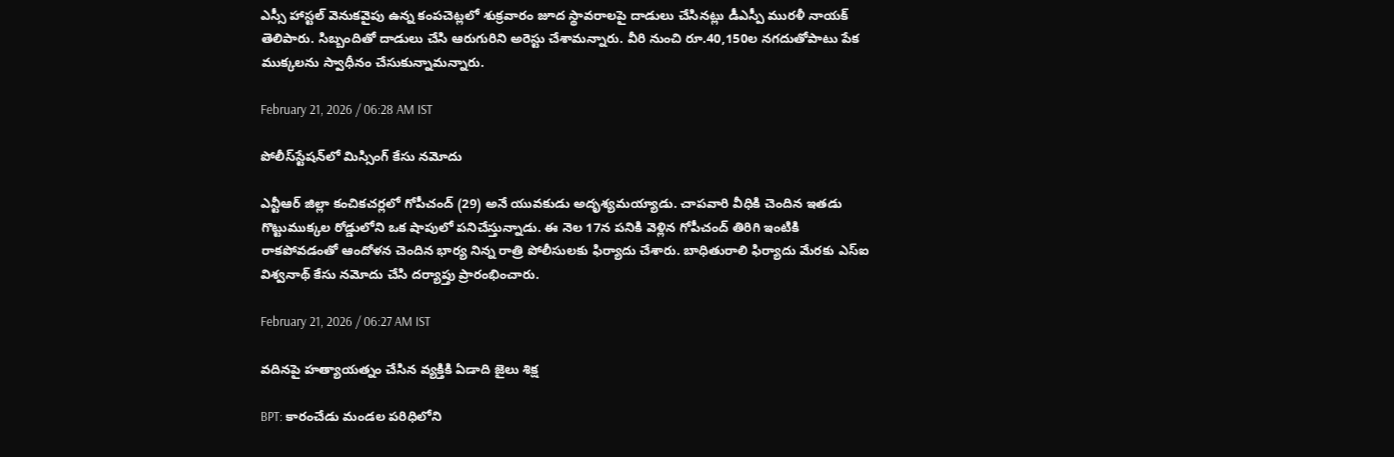ఎస్సీ హాస్టల్ వెనుకవైపు ఉన్న కంపచెట్లలో శుక్రవారం జూద స్థావరాలపై దాడులు చేసినట్లు డీఎస్పీ మురళీ నాయక్ తెలిపారు. సిబ్బందితో దాడులు చేసి ఆరుగురిని అరెస్టు చేశామన్నారు. వీరి నుంచి రూ.40,150ల నగదుతోపాటు పేక ముక్కలను స్వాధీనం చేసుకున్నామన్నారు.

February 21, 2026 / 06:28 AM IST

పోలీస్‌‌స్టేషన్‌లో మిస్సింగ్ కేసు నమోదు

ఎన్టీఆర్ జిల్లా కంచికచర్లలో గోపీచంద్ (29) అనే యువకుడు అదృశ్యమయ్యాడు. చాపవారి వీధికి చెందిన ఇతడు గొట్టుముక్కల రోడ్డులోని ఒక షాపులో పనిచేస్తున్నాడు. ఈ నెల 17న పనికి వెళ్లిన గోపీచంద్ తిరిగి ఇంటికి రాకపోవడంతో ఆందోళన చెందిన భార్య నిన్న రాత్రి పోలీసులకు ఫిర్యాదు చేశారు. బాధితురాలి ఫిర్యాదు మేరకు ఎస్‌ఐ విశ్వనాథ్ కేసు నమోదు చేసి దర్యాప్తు ప్రారంభించారు.

February 21, 2026 / 06:27 AM IST

వదినపై హత్యాయత్నం చేసిన వ్యక్తికి ఏడాది జైలు శిక్ష

BPT: కారంచేడు మండల పరిధిలోని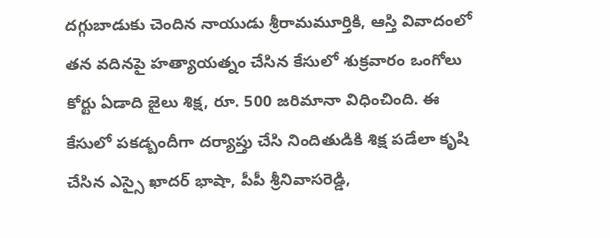దగ్గుబాడుకు చెందిన నాయుడు శ్రీరామమూర్తికి, ఆస్తి వివాదంలో తన వదినపై హత్యాయత్నం చేసిన కేసులో శుక్రవారం ఒంగోలు కోర్టు ఏడాది జైలు శిక్ష, రూ. 500 జరిమానా విధించింది. ఈ కేసులో పకడ్బందీగా దర్యాప్తు చేసి నిందితుడికి శిక్ష పడేలా కృషి చేసిన ఎస్సై ఖాదర్ భాషా, పీపీ శ్రీనివాసరెడ్డి,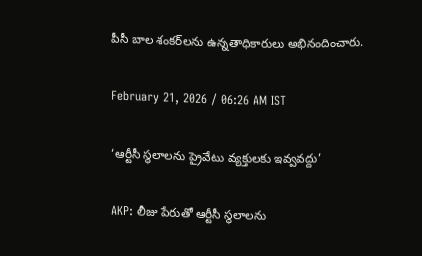పీసీ బాల శంకర్‌లను ఉన్నతాధికారులు అభినందించారు.

February 21, 2026 / 06:26 AM IST

‘ఆర్టీసీ స్థలాలను ప్రైవేటు వ్యక్తులకు ఇవ్వవద్దు’

AKP: లీజు పేరుతో ఆర్టీసీ స్థలాలను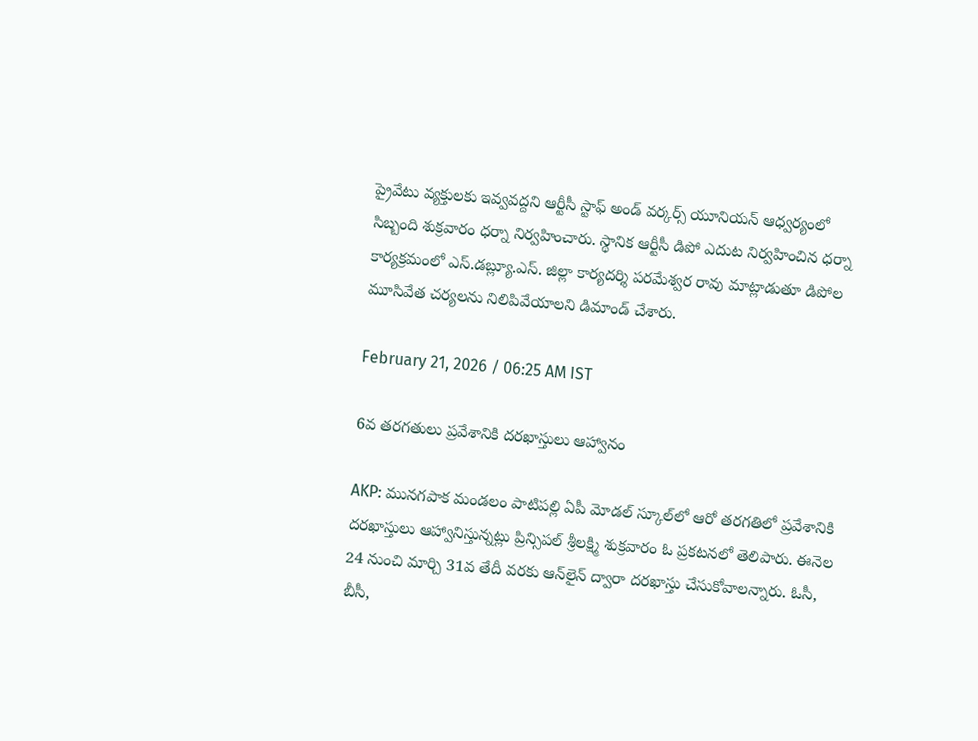ప్రైవేటు వ్యక్తులకు ఇవ్వవద్దని ఆర్టీసీ స్టాఫ్ అండ్ వర్కర్స్ యూనియన్ ఆధ్వర్యంలో సిబ్బంది శుక్రవారం ధర్నా నిర్వహించారు. స్థానిక ఆర్టీసీ డిపో ఎదుట నిర్వహించిన ధర్నా కార్యక్రమంలో ఎస్.డబ్ల్యూ.ఎస్. జిల్లా కార్యదర్శి పరమేశ్వర రావు మాట్లాడుతూ డిపోల మూసివేత చర్యలను నిలిపివేయాలని డిమాండ్ చేశారు.

February 21, 2026 / 06:25 AM IST

6వ తరగతులు ప్రవేశానికి దరఖాస్తులు ఆహ్వానం

AKP: మునగపాక మండలం పాటిపల్లి ఏపీ మోడల్ స్కూల్‌లో ఆరో తరగతిలో ప్రవేశానికి దరఖాస్తులు ఆహ్వానిస్తున్నట్లు ప్రిన్సిపల్ శ్రీలక్ష్మి శుక్రవారం ఓ ప్రకటనలో తెలిపారు. ఈనెల 24 నుంచి మార్చి 31వ తేదీ వరకు ఆన్‌లైన్‌ ద్వారా దరఖాస్తు చేసుకోవాలన్నారు. ఓసీ, బీసీ,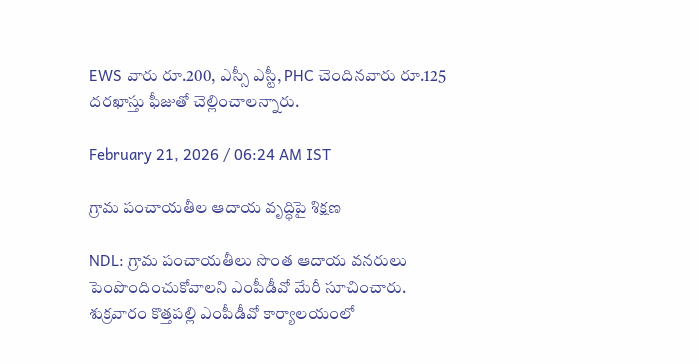EWS వారు రూ.200, ఎస్సీ ఎస్టీ, PHC చెందినవారు రూ.125 దరఖాస్తు ఫీజుతో చెల్లించాలన్నారు.

February 21, 2026 / 06:24 AM IST

గ్రామ పంచాయతీల ఆదాయ వృద్ధిపై శిక్షణ

NDL: గ్రామ పంచాయతీలు సొంత ఆదాయ వనరులు పెంపొందించుకోవాలని ఎంపీడీవో మేరీ సూచించారు. శుక్రవారం కొత్తపల్లి ఎంపీడీవో కార్యాలయంలో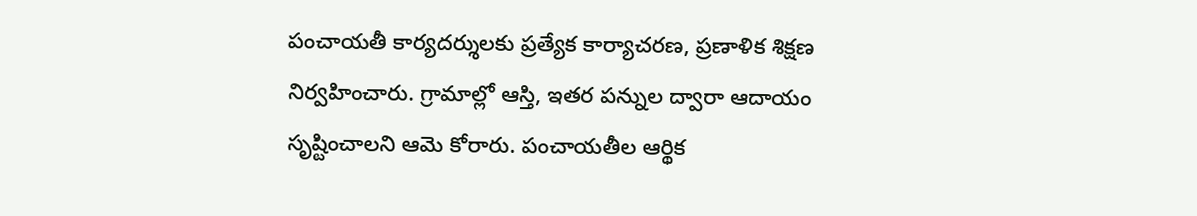పంచాయతీ కార్యదర్శులకు ప్రత్యేక కార్యాచరణ, ప్రణాళిక శిక్షణ నిర్వహించారు. గ్రామాల్లో ఆస్తి, ఇతర పన్నుల ద్వారా ఆదాయం సృష్టించాలని ఆమె కోరారు. పంచాయతీల ఆర్థిక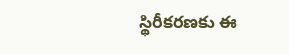స్థిరీకరణకు ఈ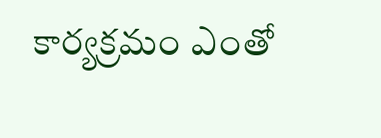కార్యక్రమం ఎంతో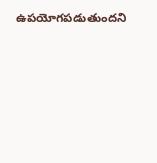ఉపయోగపడుతుందని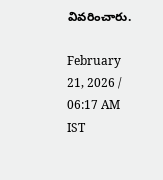వివరించారు.

February 21, 2026 / 06:17 AM IST